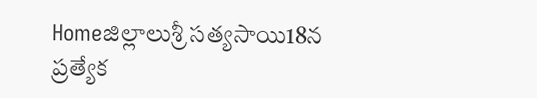Homeజిల్లాలుశ్రీ సత్యసాయి18న ప్రత్యేక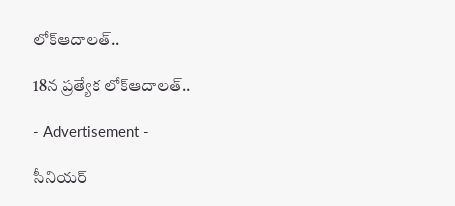లోక్ఆదాలత్..

18న ప్రత్యేక లోక్ఆదాలత్..

- Advertisement -

సీనియర్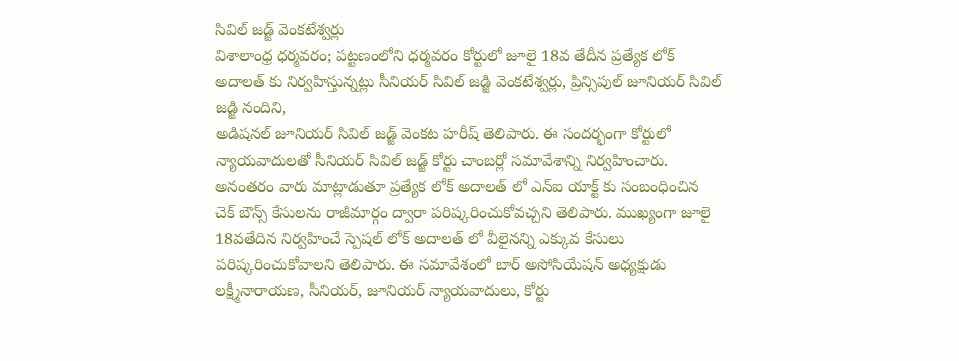సివిల్ జడ్జ్ వెంకటేశ్వర్లు
విశాలాంధ్ర ధర్మవరం; పట్టణంలోని ధర్మవరం కోర్టులో జూలై 18వ తేదీన ప్రత్యేక లోక్ అదాలత్ కు నిర్వహిస్తున్నట్లు సీనియర్ సివిల్ జడ్జి వెంకటేశ్వర్లు, ప్రిన్సిపుల్ జూనియర్ సివిల్ జడ్జి నందిని,
అడిషనల్ జూనియర్ సివిల్ జడ్జ్ వెంకట హరీష్ తెలిపారు. ఈ సందర్భంగా కోర్టులో న్యాయవాదులతో సీనియర్ సివిల్ జడ్జ్ కోర్టు చాంబర్లో సమావేశాన్ని నిర్వహించారు. అనంతరం వారు మాట్లాడుతూ ప్రత్యేక లోక్ అదాలత్ లో ఎన్ఐ యాక్ట్ కు సంబంధించిన చెక్ బౌన్స్ కేసులను రాజీమార్గం ద్వారా పరిష్కరించుకోవచ్చని తెలిపారు. ముఖ్యంగా జూలై 18వతేదిన నిర్వహించే స్పెషల్ లోక్ అదాలత్ లో వీలైనన్ని ఎక్కువ కేసులు పరిష్కరించుకోవాలని తెలిపారు. ఈ సమావేశంలో బార్ అసోసియేషన్ అధ్యక్షుడు లక్ష్మీనారాయణ, సీనియర్, జూనియర్ న్యాయవాదులు, కోర్టు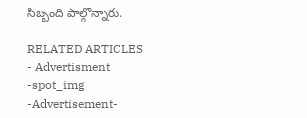సిబ్బంది పాల్గొన్నారు.

RELATED ARTICLES
- Advertisment -spot_img
-Advertisement-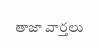తాజా వార్తలు